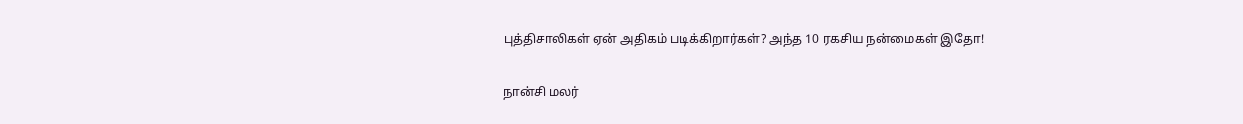புத்திசாலிகள் ஏன் அதிகம் படிக்கிறார்கள்? அந்த 10 ரகசிய நன்மைகள் இதோ!

நான்சி மலர்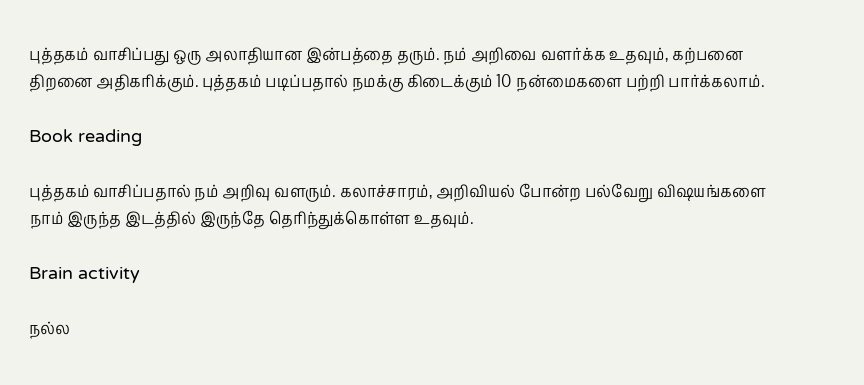புத்தகம் வாசிப்பது ஒரு அலாதியான இன்பத்தை தரும். நம் அறிவை வளர்க்க உதவும், கற்பனை திறனை அதிகரிக்கும். புத்தகம் படிப்பதால் நமக்கு கிடைக்கும் 10 நன்மைகளை பற்றி பார்க்கலாம்.

Book reading

புத்தகம் வாசிப்பதால் நம் அறிவு வளரும். கலாச்சாரம், அறிவியல் போன்ற பல்வேறு விஷயங்களை நாம் இருந்த இடத்தில் இருந்தே தெரிந்துக்கொள்ள உதவும்.

Brain activity

நல்ல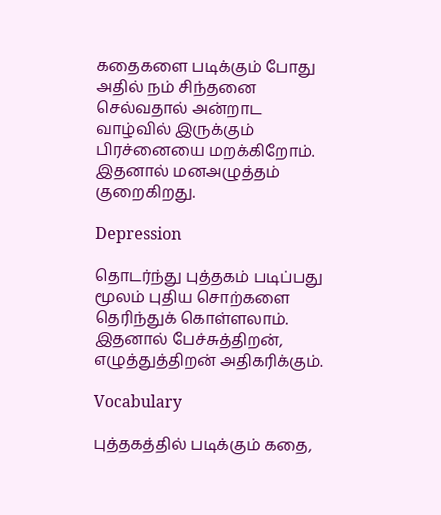கதைகளை படிக்கும் போது அதில் நம் சிந்தனை செல்வதால் அன்றாட வாழ்வில் இருக்கும் பிரச்னையை மறக்கிறோம். இதனால் மனஅழுத்தம் குறைகிறது.

Depression

தொடர்ந்து புத்தகம் படிப்பது மூலம் புதிய சொற்களை தெரிந்துக் கொள்ளலாம். இதனால் பேச்சுத்திறன், எழுத்துத்திறன் அதிகரிக்கும்.

Vocabulary

புத்தகத்தில் படிக்கும் கதை,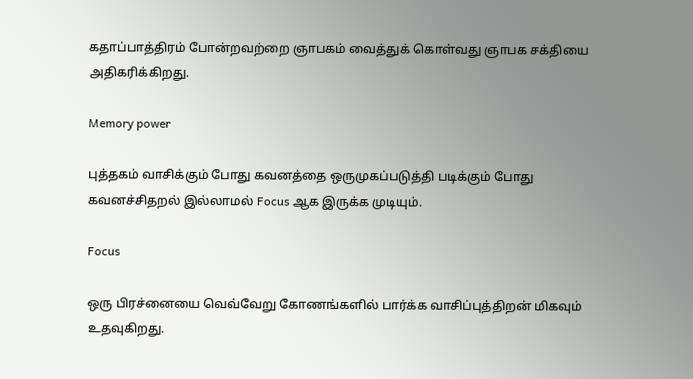கதாப்பாத்திரம் போன்றவற்றை ஞாபகம் வைத்துக் கொள்வது ஞாபக சக்தியை அதிகரிக்கிறது.

Memory power

புத்தகம் வாசிக்கும் போது கவனத்தை ஒருமுகப்படுத்தி படிக்கும் போது கவனச்சிதறல் இல்லாமல் Focus ஆக இருக்க முடியும்.

Focus

ஒரு பிரச்னையை வெவ்வேறு கோணங்களில் பார்க்க வாசிப்புத்திறன் மிகவும் உதவுகிறது.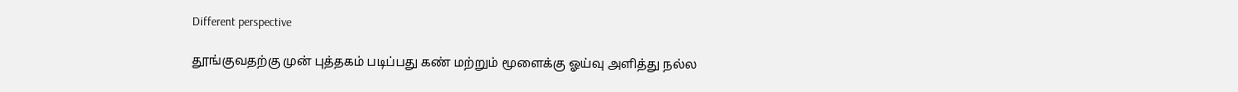Different perspective

தூங்குவதற்கு முன் புத்தகம் படிப்பது கண் மற்றும் மூளைக்கு ஓய்வு அளித்து நல்ல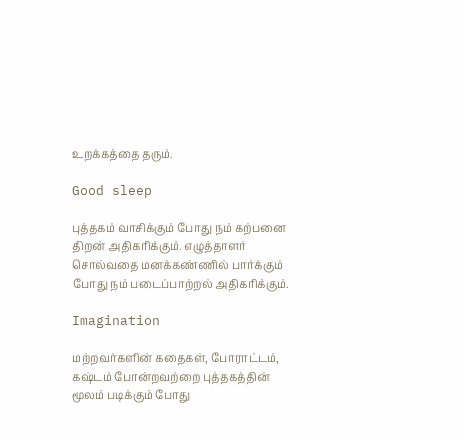உறக்கத்தை தரும்.

Good sleep

புத்தகம் வாசிக்கும் போது நம் கற்பனை திறன் அதிகரிக்கும். எழுத்தாளர் சொல்வதை மனக்கண்ணில் பார்க்கும் போது நம் படைப்பாற்றல் அதிகரிக்கும்.

Imagination

மற்றவர்களின் கதைகள், போராட்டம், கஷ்டம் போன்றவற்றை புத்தகத்தின் மூலம் படிக்கும் போது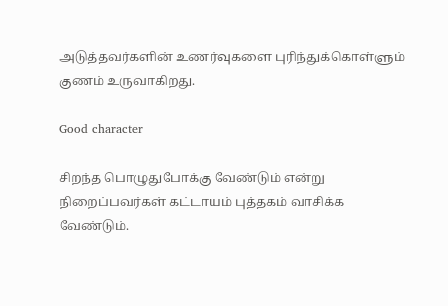அடுத்தவர்களின் உணர்வுகளை புரிந்துக்கொள்ளும் குணம் உருவாகிறது.

Good character

சிறந்த பொழுதுபோக்கு வேண்டும் என்று நிறைப்பவர்கள் கட்டாயம் புத்தகம் வாசிக்க வேண்டும்.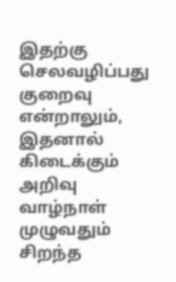இதற்கு செலவழிப்பது குறைவு என்றாலும், இதனால் கிடைக்கும் அறிவு வாழ்நாள் முழுவதும் சிறந்த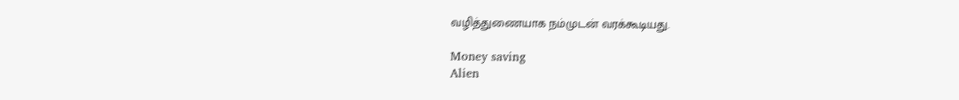வழித்துணையாக நம்முடன் வரக்கூடியது.

Money saving
Alien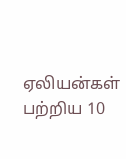ஏலியன்கள் பற்றிய 10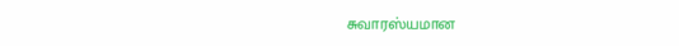சுவாரஸ்யமான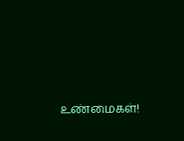உண்மைகள்!